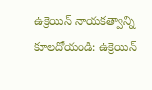ఉక్రెయిన్ నాయకత్వాన్ని కూలదోయండి: ఉక్రెయిన్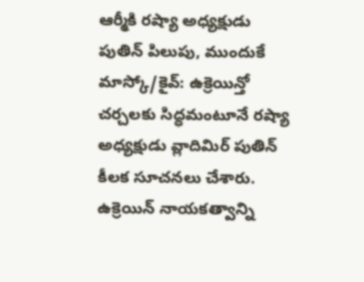ఆర్మీకి రష్యా అధ్యక్షుడు పుతిన్ పిలుపు, ముందుకే
మాస్కో/కైవ్: ఉక్రెయిన్తో చర్చలకు సిద్ధమంటూనే రష్యా అధ్యక్షుడు వ్లాదిమిర్ పుతిన్ కీలక సూచనలు చేశారు. ఉక్రెయిన్ నాయకత్వాన్ని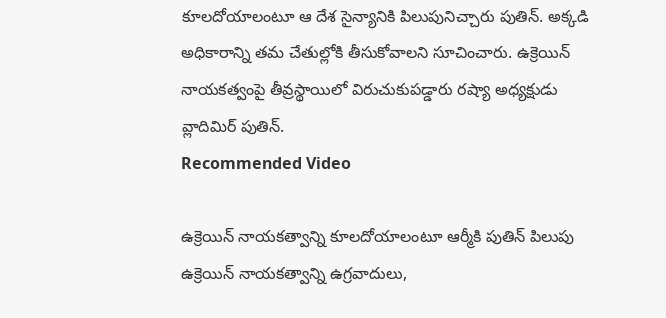కూలదోయాలంటూ ఆ దేశ సైన్యానికి పిలుపునిచ్చారు పుతిన్. అక్కడి అధికారాన్ని తమ చేతుల్లోకి తీసుకోవాలని సూచించారు. ఉక్రెయిన్ నాయకత్వంపై తీవ్రస్థాయిలో విరుచుకుపడ్డారు రష్యా అధ్యక్షుడు వ్లాదిమిర్ పుతిన్.
Recommended Video

ఉక్రెయిన్ నాయకత్వాన్ని కూలదోయాలంటూ ఆర్మీకి పుతిన్ పిలుపు
ఉక్రెయిన్ నాయకత్వాన్ని ఉగ్రవాదులు,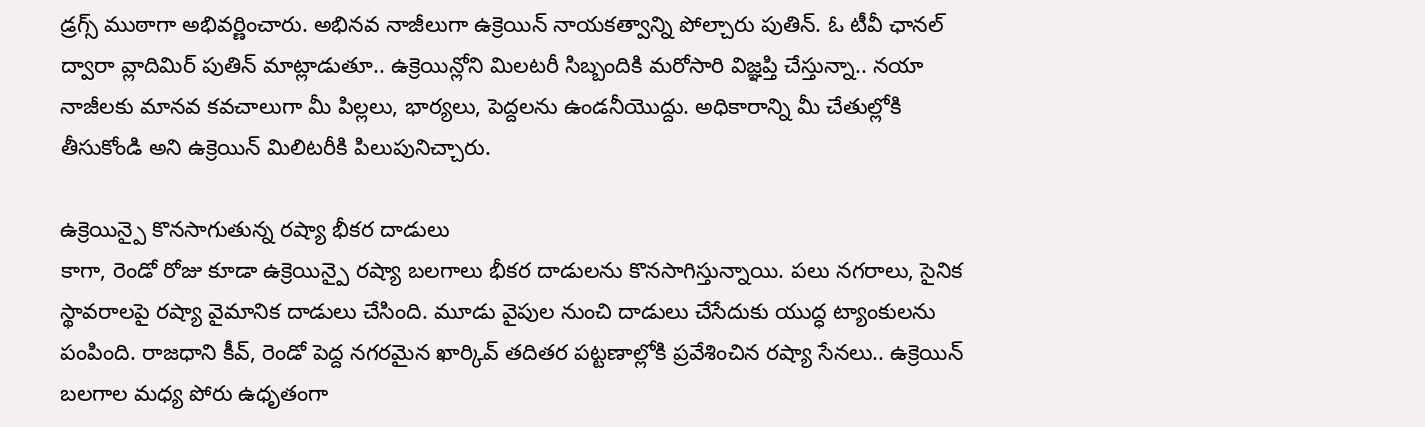డ్రగ్స్ ముఠాగా అభివర్ణించారు. అభినవ నాజీలుగా ఉక్రెయిన్ నాయకత్వాన్ని పోల్చారు పుతిన్. ఓ టీవీ ఛానల్ ద్వారా వ్లాదిమిర్ పుతిన్ మాట్లాడుతూ.. ఉక్రెయిన్లోని మిలటరీ సిబ్బందికి మరోసారి విజ్ఞప్తి చేస్తున్నా.. నయా నాజీలకు మానవ కవచాలుగా మీ పిల్లలు, భార్యలు, పెద్దలను ఉండనీయొద్దు. అధికారాన్ని మీ చేతుల్లోకి తీసుకోండి అని ఉక్రెయిన్ మిలిటరీకి పిలుపునిచ్చారు.

ఉక్రెయిన్పై కొనసాగుతున్న రష్యా భీకర దాడులు
కాగా, రెండో రోజు కూడా ఉక్రెయిన్పై రష్యా బలగాలు భీకర దాడులను కొనసాగిస్తున్నాయి. పలు నగరాలు, సైనిక స్థావరాలపై రష్యా వైమానిక దాడులు చేసింది. మూడు వైపుల నుంచి దాడులు చేసేదుకు యుద్ధ ట్యాంకులను పంపింది. రాజధాని కీవ్, రెండో పెద్ద నగరమైన ఖార్కివ్ తదితర పట్టణాల్లోకి ప్రవేశించిన రష్యా సేనలు.. ఉక్రెయిన్ బలగాల మధ్య పోరు ఉధృతంగా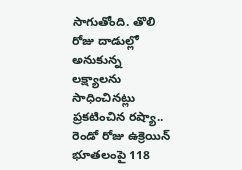సాగుతోంది. తొలి రోజు దాడుల్లో అనుకున్న లక్ష్యాలను సాధించినట్లు ప్రకటించిన రష్యా.. రెండో రోజు ఉక్రెయిన్ భూతలంపై 118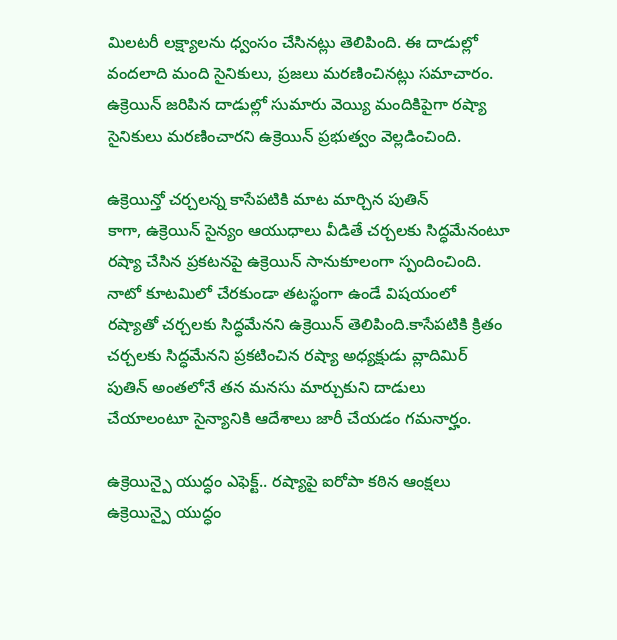మిలటరీ లక్ష్యాలను ధ్వంసం చేసినట్లు తెలిపింది. ఈ దాడుల్లో వందలాది మంది సైనికులు, ప్రజలు మరణించినట్లు సమాచారం. ఉక్రెయిన్ జరిపిన దాడుల్లో సుమారు వెయ్యి మందికిపైగా రష్యా సైనికులు మరణించారని ఉక్రెయిన్ ప్రభుత్వం వెల్లడించింది.

ఉక్రెయిన్తో చర్చలన్న కాసేపటికి మాట మార్చిన పుతిన్
కాగా, ఉక్రెయిన్ సైన్యం ఆయుధాలు వీడితే చర్చలకు సిద్ధమేనంటూ రష్యా చేసిన ప్రకటనపై ఉక్రెయిన్ సానుకూలంగా స్పందించింది. నాటో కూటమిలో చేరకుండా తటస్థంగా ఉండే విషయంలో రష్యాతో చర్చలకు సిద్ధమేనని ఉక్రెయిన్ తెలిపింది.కాసేపటికి క్రితం చర్చలకు సిద్ధమేనని ప్రకటించిన రష్యా అధ్యక్షుడు వ్లాదిమిర్ పుతిన్ అంతలోనే తన మనసు మార్చుకుని దాడులు చేయాలంటూ సైన్యానికి ఆదేశాలు జారీ చేయడం గమనార్హం.

ఉక్రెయిన్పై యుద్ధం ఎఫెక్ట్.. రష్యాపై ఐరోపా కఠిన ఆంక్షలు
ఉక్రెయిన్పై యుద్ధం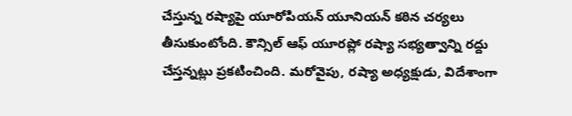చేస్తున్న రష్యాపై యూరోపియన్ యూనియన్ కఠిన చర్యలు తీసుకుంటోంది. కౌన్సిల్ ఆఫ్ యూరప్లో రష్యా సభ్యత్వాన్ని రద్దు చేస్తన్నట్లు ప్రకటించింది. మరోవైపు, రష్యా అధ్యక్షుడు, విదేశాంగా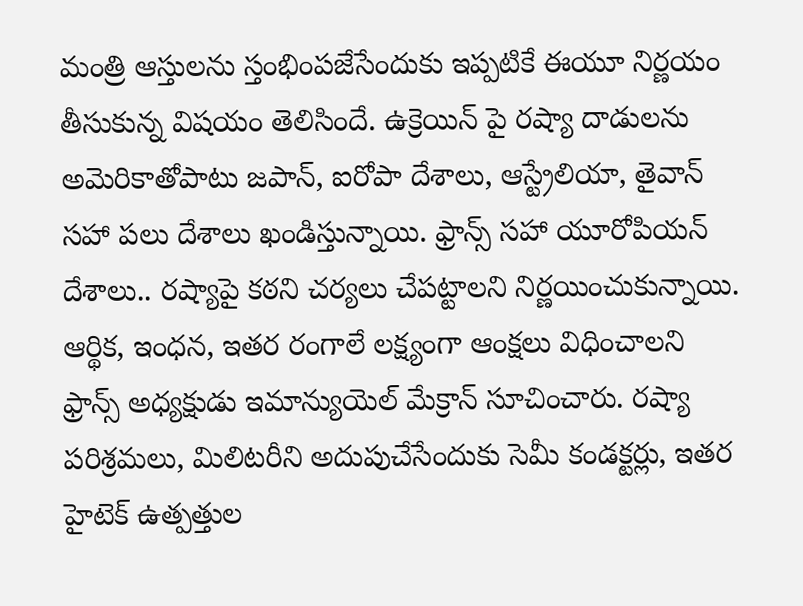మంత్రి ఆస్తులను స్తంభింపజేసేందుకు ఇప్పటికే ఈయూ నిర్ణయం తీసుకున్న విషయం తెలిసిందే. ఉక్రెయిన్ పై రష్యా దాడులను అమెరికాతోపాటు జపాన్, ఐరోపా దేశాలు, ఆస్ట్రేలియా, తైవాన్ సహా పలు దేశాలు ఖండిస్తున్నాయి. ఫ్రాన్స్ సహా యూరోపియన్ దేశాలు.. రష్యాపై కఠని చర్యలు చేపట్టాలని నిర్ణయించుకున్నాయి. ఆర్థిక, ఇంధన, ఇతర రంగాలే లక్ష్యంగా ఆంక్షలు విధించాలని ఫ్రాన్స్ అధ్యక్షుడు ఇమాన్యుయెల్ మేక్రాన్ సూచించారు. రష్యా పరిశ్రమలు, మిలిటరీని అదుపుచేసేందుకు సెమీ కండక్టర్లు, ఇతర హైటెక్ ఉత్పత్తుల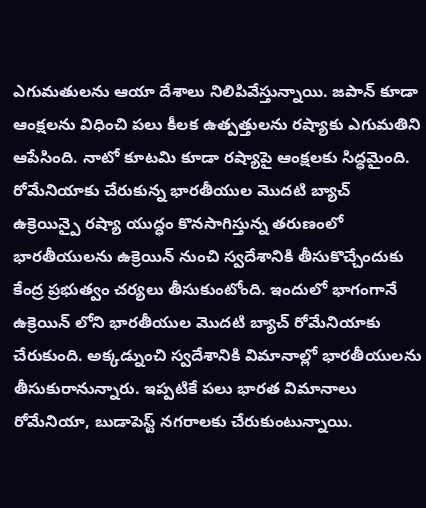ఎగుమతులను ఆయా దేశాలు నిలిపివేస్తున్నాయి. జపాన్ కూడా ఆంక్షలను విధించి పలు కీలక ఉత్పత్తులను రష్యాకు ఎగుమతిని ఆపేసింది. నాటో కూటమి కూడా రష్యాపై ఆంక్షలకు సిద్ధమైంది.
రోమేనియాకు చేరుకున్న భారతీయుల మొదటి బ్యాచ్
ఉక్రెయిన్పై రష్యా యుద్ధం కొనసాగిస్తున్న తరుణంలో భారతీయులను ఉక్రెయిన్ నుంచి స్వదేశానికి తీసుకొచ్చేందుకు కేంద్ర ప్రభుత్వం చర్యలు తీసుకుంటోంది. ఇందులో భాగంగానే ఉక్రెయిన్ లోని భారతీయుల మొదటి బ్యాచ్ రోమేనియాకు చేరుకుంది. అక్కడ్నుంచి స్వదేశానికి విమానాల్లో భారతీయులను తీసుకురానున్నారు. ఇప్పటికే పలు భారత విమానాలు రోమేనియా, బుడాపెస్ట్ నగరాలకు చేరుకుంటున్నాయి.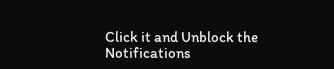Click it and Unblock the Notifications